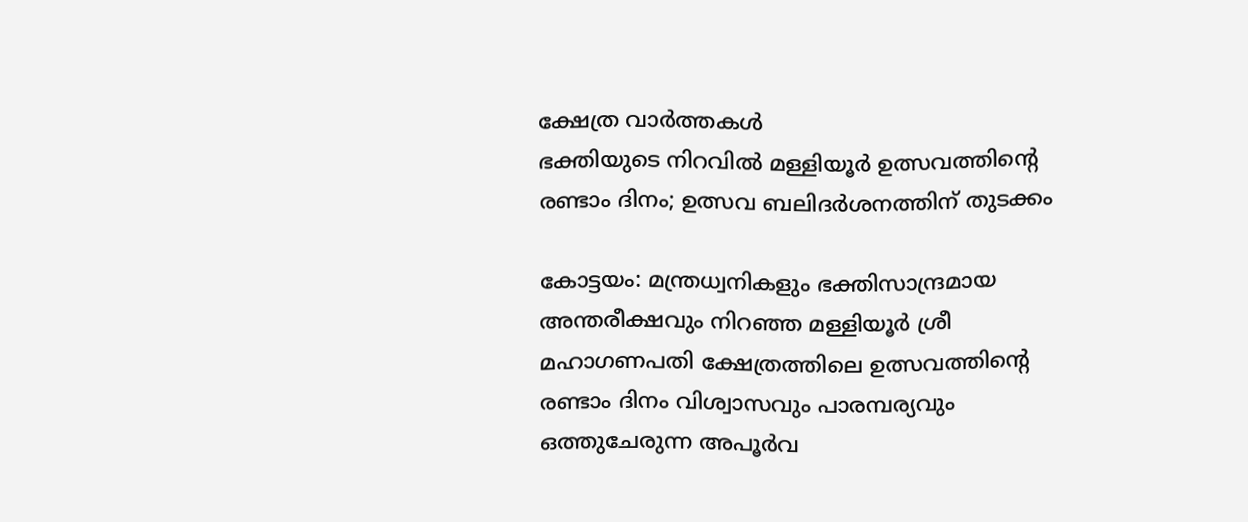ക്ഷേത്ര വാർത്തകൾ
ഭക്തിയുടെ നിറവിൽ മള്ളിയൂർ ഉത്സവത്തിന്റെ രണ്ടാം ദിനം; ഉത്സവ ബലിദർശനത്തിന് തുടക്കം

കോട്ടയം: മന്ത്രധ്വനികളും ഭക്തിസാന്ദ്രമായ അന്തരീക്ഷവും നിറഞ്ഞ മള്ളിയൂർ ശ്രീ മഹാഗണപതി ക്ഷേത്രത്തിലെ ഉത്സവത്തിന്റെ രണ്ടാം ദിനം വിശ്വാസവും പാരമ്പര്യവും ഒത്തുചേരുന്ന അപൂർവ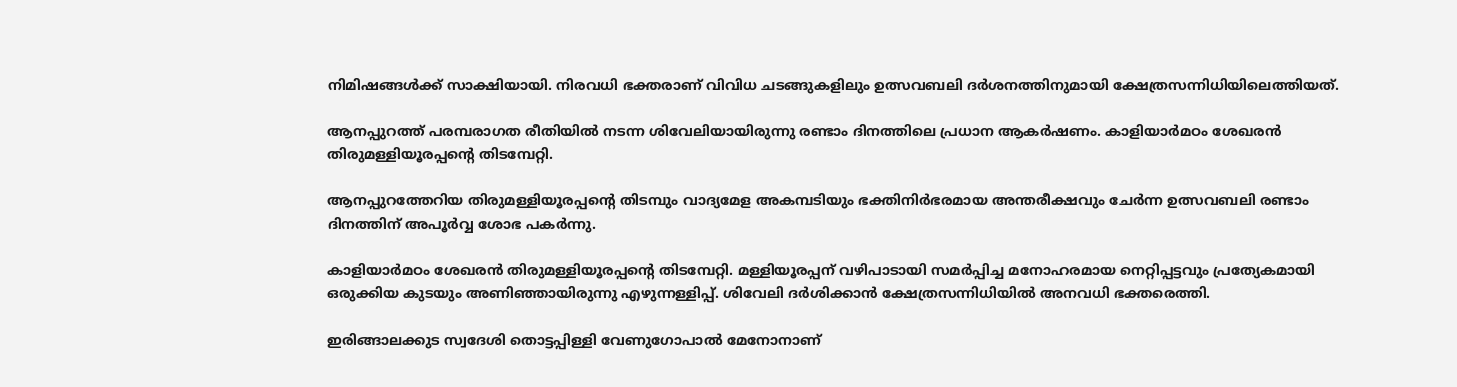നിമിഷങ്ങൾക്ക് സാക്ഷിയായി. നിരവധി ഭക്തരാണ് വിവിധ ചടങ്ങുകളിലും ഉത്സവബലി ദർശനത്തിനുമായി ക്ഷേത്രസന്നിധിയിലെത്തിയത്.

ആനപ്പുറത്ത് പരമ്പരാഗത രീതിയിൽ നടന്ന ശിവേലിയായിരുന്നു രണ്ടാം ദിനത്തിലെ പ്രധാന ആകർഷണം. കാളിയാർമഠം ശേഖരൻ തിരുമള്ളിയൂരപ്പന്റെ തിടമ്പേറ്റി.

ആനപ്പുറത്തേറിയ തിരുമള്ളിയൂരപ്പന്റെ തിടമ്പും വാദ്യമേള അകമ്പടിയും ഭക്തിനിർഭരമായ അന്തരീക്ഷവും ചേർന്ന ഉത്സവബലി രണ്ടാം ദിനത്തിന് അപൂർവ്വ ശോഭ പകർന്നു.

കാളിയാർമഠം ശേഖരൻ തിരുമള്ളിയൂരപ്പന്റെ തിടമ്പേറ്റി. മള്ളിയൂരപ്പന് വഴിപാടായി സമർപ്പിച്ച മനോഹരമായ നെറ്റിപ്പട്ടവും പ്രത്യേകമായി ഒരുക്കിയ കുടയും അണിഞ്ഞായിരുന്നു എഴുന്നള്ളിപ്പ്. ശിവേലി ദർശിക്കാൻ ക്ഷേത്രസന്നിധിയിൽ അനവധി ഭക്തരെത്തി.

ഇരിങ്ങാലക്കുട സ്വദേശി തൊട്ടപ്പിള്ളി വേണുഗോപാൽ മേനോനാണ്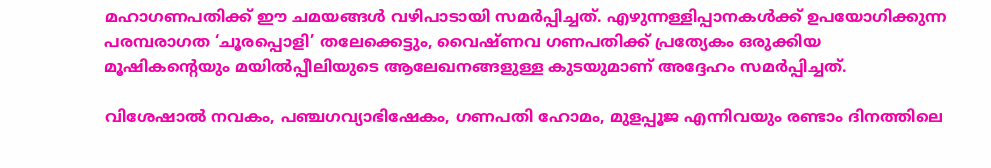മഹാഗണപതിക്ക് ഈ ചമയങ്ങൾ വഴിപാടായി സമർപ്പിച്ചത്. എഴുന്നള്ളിപ്പാനകൾക്ക് ഉപയോഗിക്കുന്ന പരമ്പരാഗത ‘ചൂരപ്പൊളി’ തലേക്കെട്ടും, വൈഷ്ണവ ഗണപതിക്ക് പ്രത്യേകം ഒരുക്കിയ മൂഷികന്റെയും മയിൽപ്പീലിയുടെ ആലേഖനങ്ങളുള്ള കുടയുമാണ് അദ്ദേഹം സമർപ്പിച്ചത്.

വിശേഷാൽ നവകം, പഞ്ചഗവ്യാഭിഷേകം, ഗണപതി ഹോമം, മുളപ്പൂജ എന്നിവയും രണ്ടാം ദിനത്തിലെ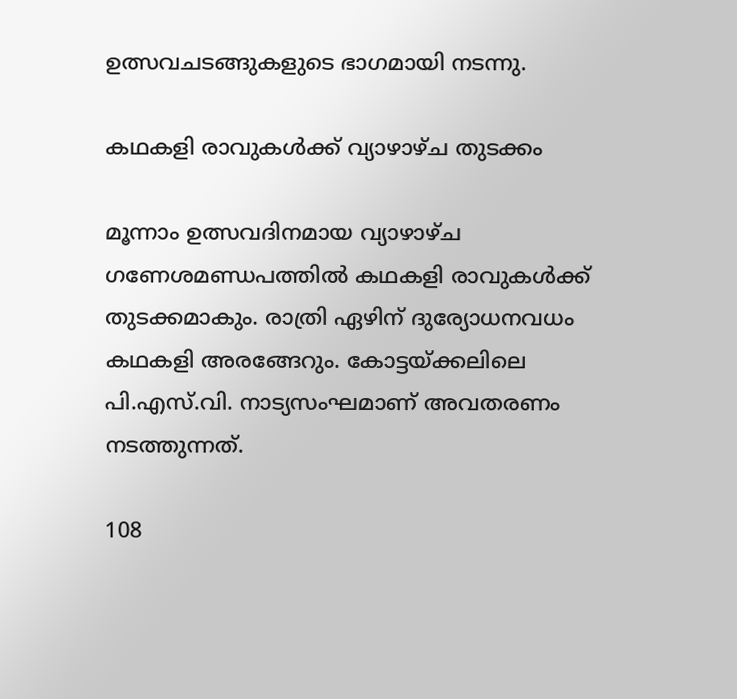ഉത്സവചടങ്ങുകളുടെ ഭാഗമായി നടന്നു.

കഥകളി രാവുകൾക്ക് വ്യാഴാഴ്ച തുടക്കം

മൂന്നാം ഉത്സവദിനമായ വ്യാഴാഴ്ച ഗണേശമണ്ഡപത്തിൽ കഥകളി രാവുകൾക്ക് തുടക്കമാകും. രാത്രി ഏഴിന് ദുര്യോധനവധം കഥകളി അരങ്ങേറും. കോട്ടയ്ക്കലിലെ പി.എസ്.വി. നാട്യസംഘമാണ് അവതരണം നടത്തുന്നത്.

108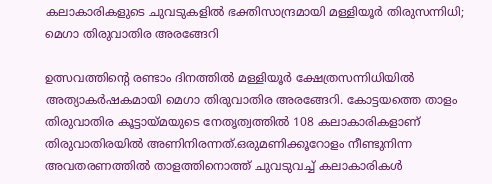കലാകാരികളുടെ ചുവടുകളിൽ ഭക്തിസാന്ദ്രമായി മള്ളിയൂർ തിരുസന്നിധി; മെഗാ തിരുവാതിര അരങ്ങേറി

ഉത്സവത്തിന്റെ രണ്ടാം ദിനത്തിൽ മള്ളിയൂർ ക്ഷേത്രസന്നിധിയിൽ അത്യാകർഷകമായി മെഗാ തിരുവാതിര അരങ്ങേറി. കോട്ടയത്തെ താളം തിരുവാതിര കൂട്ടായ്മയുടെ നേതൃത്വത്തിൽ 108 കലാകാരികളാണ് തിരുവാതിരയിൽ അണിനിരന്നത്.ഒരുമണിക്കൂറോളം നീണ്ടുനിന്ന അവതരണത്തിൽ താളത്തിനൊത്ത് ചുവടുവച്ച് കലാകാരികൾ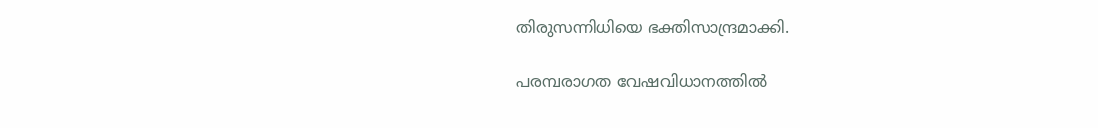തിരുസന്നിധിയെ ഭക്തിസാന്ദ്രമാക്കി.

പരമ്പരാഗത വേഷവിധാനത്തിൽ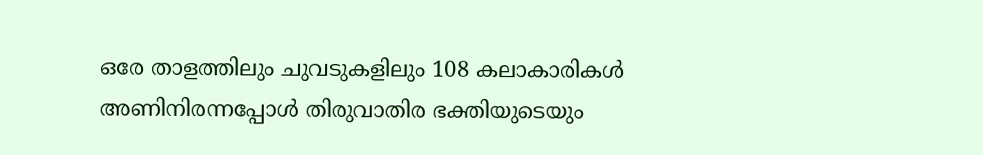ഒരേ താളത്തിലും ചുവടുകളിലും 108 കലാകാരികൾ അണിനിരന്നപ്പോൾ തിരുവാതിര ഭക്തിയുടെയും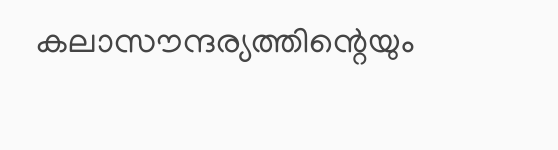കലാസൗന്ദര്യത്തിന്റെയും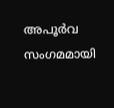അപൂർവ സംഗമമായി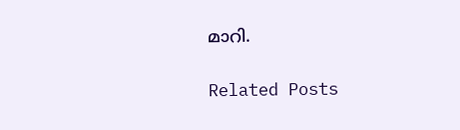മാറി.

Related Posts